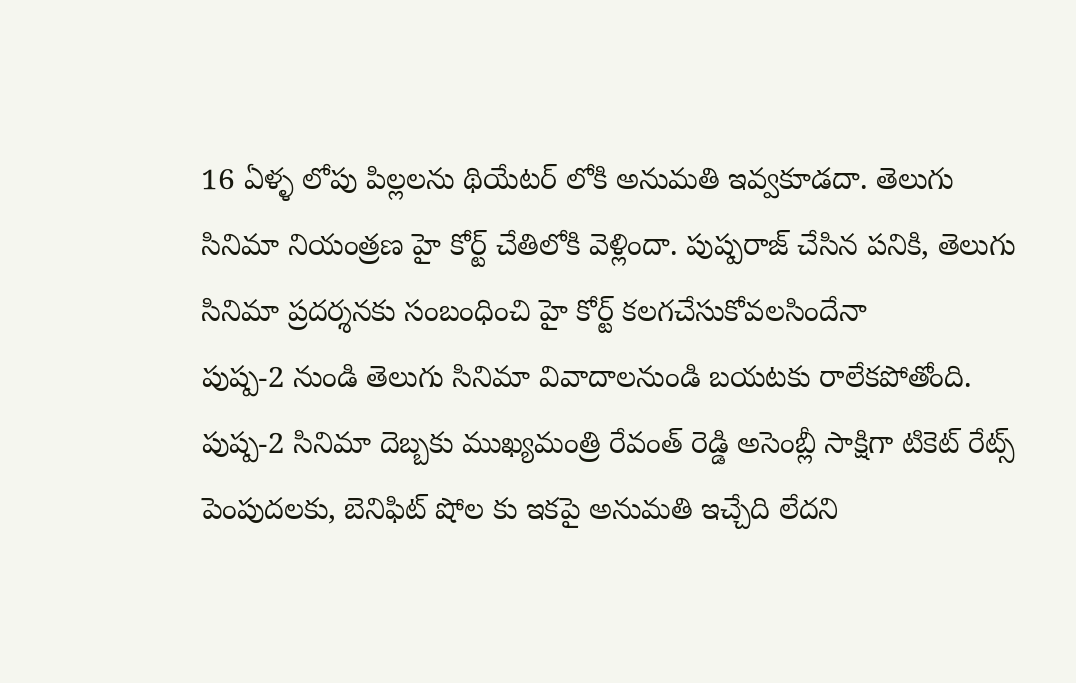16 ఏళ్ళ లోపు పిల్లలను థియేటర్ లోకి అనుమతి ఇవ్వకూడదా. తెలుగు సినిమా నియంత్రణ హై కోర్ట్ చేతిలోకి వెళ్లిందా. పుష్పరాజ్ చేసిన పనికి, తెలుగు సినిమా ప్రదర్శనకు సంబంధించి హై కోర్ట్ కలగచేసుకోవలసిందేనా
పుష్ప-2 నుండి తెలుగు సినిమా వివాదాలనుండి బయటకు రాలేకపోతోంది. పుష్ప-2 సినిమా దెబ్బకు ముఖ్యమంత్రి రేవంత్ రెడ్డి అసెంబ్లీ సాక్షిగా టికెట్ రేట్స్ పెంపుదలకు, బెనిఫిట్ షోల కు ఇకపై అనుమతి ఇచ్చేది లేదని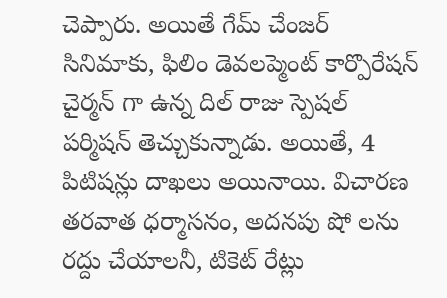చెప్పారు. అయితే గేమ్ చేంజర్ సినిమాకు, ఫిలిం డెవలప్మెంట్ కార్పొరేషన్ చైర్మన్ గా ఉన్న దిల్ రాజు స్పెషల్ పర్మిషన్ తెచ్చుకున్నాడు. అయితే, 4 పిటిషన్లు దాఖలు అయినాయి. విచారణ తరవాత ధర్మాసనం, అదనపు షో లను రద్దు చేయాలనీ, టికెట్ రేట్లు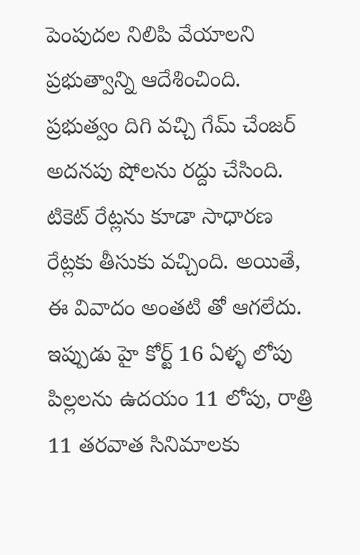పెంపుదల నిలిపి వేయాలని ప్రభుత్వాన్ని ఆదేశించింది. ప్రభుత్వం దిగి వచ్చి గేమ్ చేంజర్ అదనపు షోలను రద్దు చేసింది. టికెట్ రేట్లను కూడా సాధారణ రేట్లకు తీసుకు వచ్చింది. అయితే, ఈ వివాదం అంతటి తో ఆగలేదు.
ఇప్పుడు హై కోర్ట్ 16 ఏళ్ళ లోపు పిల్లలను ఉదయం 11 లోపు, రాత్రి 11 తరవాత సినిమాలకు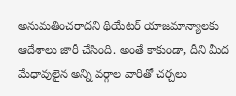అనుమతించరాదని థియేటర్ యాజమాన్యాలకు ఆదేశాలు జారీ చేసింది. అంతే కాకుండా, దీని మీద మేధావులైన అన్ని వర్గాల వారితో చర్చలు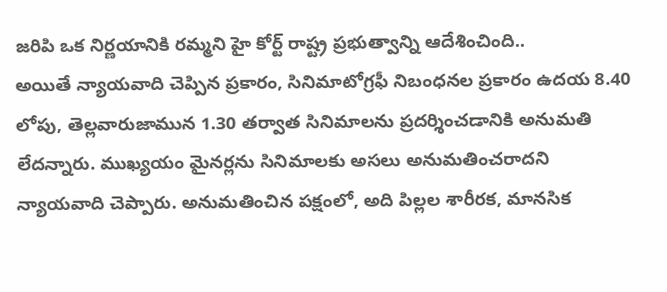జరిపి ఒక నిర్ణయానికి రమ్మని హై కోర్ట్ రాష్ట్ర ప్రభుత్వాన్ని ఆదేశించింది..
అయితే న్యాయవాది చెప్పిన ప్రకారం, సినిమాటోగ్రఫీ నిబంధనల ప్రకారం ఉదయ 8.40 లోపు, తెల్లవారుజామున 1.30 తర్వాత సినిమాలను ప్రదర్శించడానికి అనుమతి లేదన్నారు. ముఖ్యయం మైనర్లను సినిమాలకు అసలు అనుమతించరాదని న్యాయవాది చెప్పారు. అనుమతించిన పక్షంలో, అది పిల్లల శారీరక, మానసిక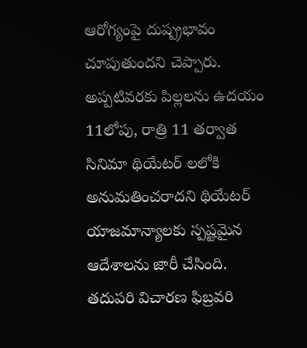ఆరోగ్యంపై దుష్ప్రభావం చూపుతుందని చెప్పారు. అప్పటివరకు పిల్లలను ఉదయం 11లోపు, రాత్రి 11 తర్వాత సినిమా థియేటర్ లలోకి అనుమతించరాదని థియేటర్ యాజమాన్యాలకు స్పష్టమైన ఆదేశాలను జారీ చేసింది.
తదుపరి విచారణ ఫిబ్రవరి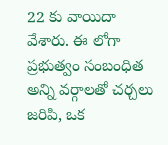22 కు వాయిదా వేశారు. ఈ లోగా ప్రభుత్వం సంబంధిత అన్ని వర్గాలతో చర్చలు జరిపి, ఒక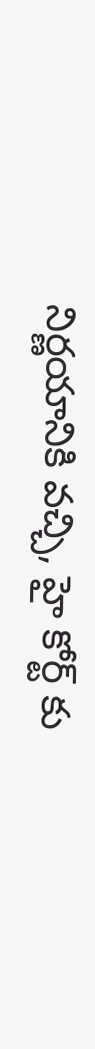నిర్ణయానికి వచ్చి, హై కోర్ట్ కు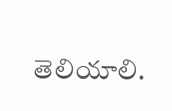తెలియాలి.